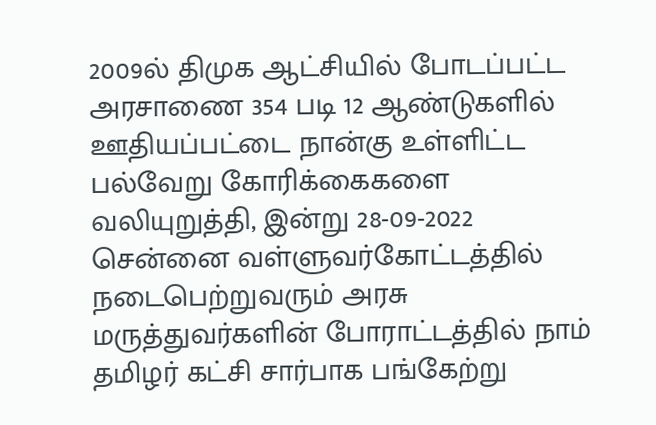2009ல் திமுக ஆட்சியில் போடப்பட்ட அரசாணை 354 படி 12 ஆண்டுகளில் ஊதியப்பட்டை நான்கு உள்ளிட்ட பல்வேறு கோரிக்கைகளை வலியுறுத்தி, இன்று 28-09-2022 சென்னை வள்ளுவர்கோட்டத்தில் நடைபெற்றுவரும் அரசு மருத்துவர்களின் போராட்டத்தில் நாம் தமிழர் கட்சி சார்பாக பங்கேற்று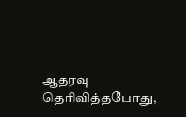ஆதரவு தெரிவித்தபோது,